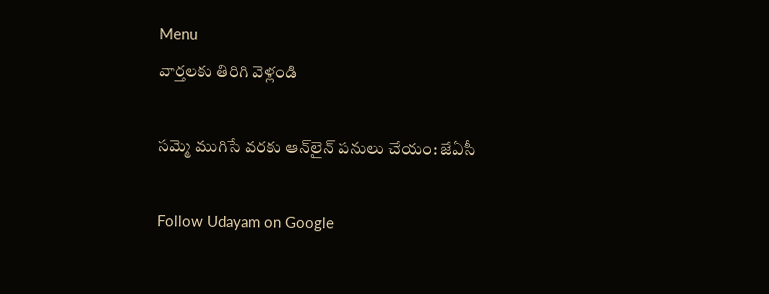Menu
వార్తలకు తిరిగి వెళ్లండి

సమ్మె ముగిసే వరకు ఆన్‌లైన్‌ పనులు చేయం: జేఏసీ

Follow Udayam on Google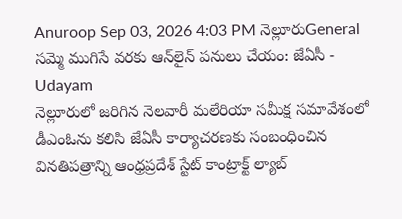Anuroop Sep 03, 2026 4:03 PM నెల్లూరుGeneral
సమ్మె ముగిసే వరకు ఆన్‌లైన్‌ పనులు చేయం: జేఏసీ - Udayam
నెల్లూరులో జరిగిన నెలవారీ మలేరియా సమీక్ష సమావేశంలో డీఎంఓను కలిసి జేఏసీ కార్యాచరణకు సంబంధించిన వినతిపత్రాన్ని ఆంధ్రప్రదేశ్‌ స్టేట్‌ కాంట్రాక్ట్‌ ల్యాబ్‌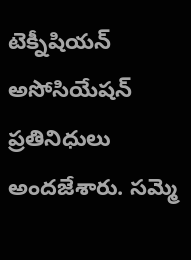టెక్నీషియన్‌ అసోసియేషన్‌ ప్రతినిధులు అందజేశారు. సమ్మె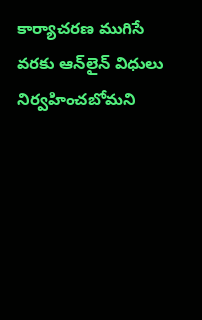కార్యాచరణ ముగిసే వరకు ఆన్‌లైన్‌ విధులు నిర్వహించబోమని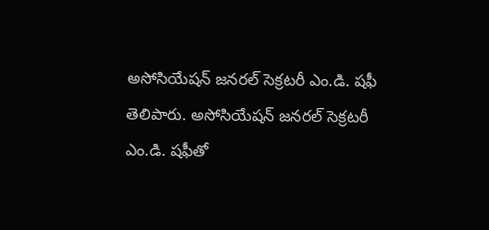అసోసియేషన్‌ జనరల్‌ సెక్రటరీ ఎం.డి. షఫీ తెలిపారు. అసోసియేషన్‌ జనరల్‌ సెక్రటరీ ఎం.డి. షఫీతో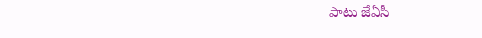పాటు జేఏసీ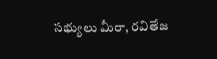సభ్యులు మీరా, రవితేజ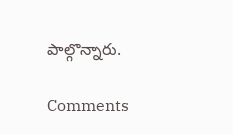పాల్గొన్నారు.

Comments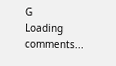G
Loading comments...